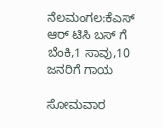ನೆಲಮಂಗಲ:ಕೆಎಸ್ ಆರ್ ಟಿಸಿ ಬಸ್ ಗೆ ಬೆಂಕಿ,1 ಸಾವು,10 ಜನರಿಗೆ ಗಾಯ

ಸೋಮವಾರ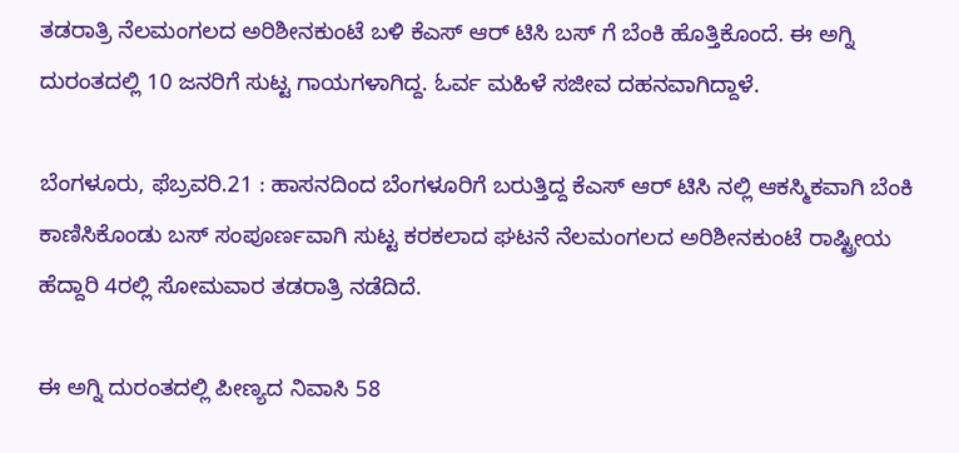ತಡರಾತ್ರಿ ನೆಲಮಂಗಲದ ಅರಿಶೀನಕುಂಟೆ ಬಳಿ ಕೆಎಸ್ ಆರ್ ಟಿಸಿ ಬಸ್ ಗೆ ಬೆಂಕಿ ಹೊತ್ತಿಕೊಂದೆ. ಈ ಅಗ್ನಿ ದುರಂತದಲ್ಲಿ 10 ಜನರಿಗೆ ಸುಟ್ಟ ಗಾಯಗಳಾಗಿದ್ದ. ಓರ್ವ ಮಹಿಳೆ ಸಜೀವ ದಹನವಾಗಿದ್ದಾಳೆ.

ಬೆಂಗಳೂರು, ಫೆಬ್ರವರಿ.21 : ಹಾಸನದಿಂದ ಬೆಂಗಳೂರಿಗೆ ಬರುತ್ತಿದ್ದ ಕೆಎಸ್ ಆರ್ ಟಿಸಿ ನಲ್ಲಿ ಆಕಸ್ಮಿಕವಾಗಿ ಬೆಂಕಿ ಕಾಣಿಸಿಕೊಂಡು ಬಸ್ ಸಂಪೂರ್ಣವಾಗಿ ಸುಟ್ಟ ಕರಕಲಾದ ಘಟನೆ ನೆಲಮಂಗಲದ ಅರಿಶೀನಕುಂಟೆ ರಾಷ್ಟ್ರೀಯ ಹೆದ್ದಾರಿ 4ರಲ್ಲಿ ಸೋಮವಾರ ತಡರಾತ್ರಿ ನಡೆದಿದೆ.

ಈ ಅಗ್ನಿ ದುರಂತದಲ್ಲಿ ಪೀಣ್ಯದ ನಿವಾಸಿ 58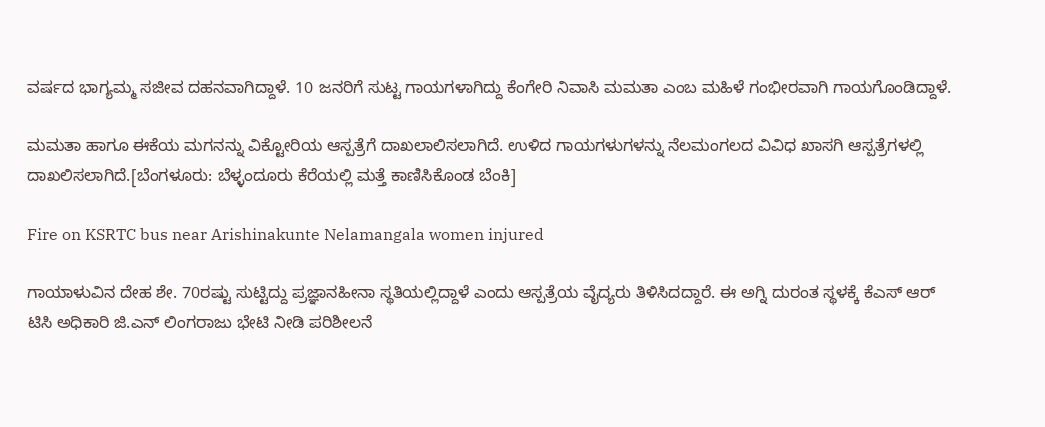ವರ್ಷದ ಭಾಗ್ಯಮ್ಮ ಸಜೀವ ದಹನವಾಗಿದ್ದಾಳೆ. 10 ಜನರಿಗೆ ಸುಟ್ಟ ಗಾಯಗಳಾಗಿದ್ದು ಕೆಂಗೇರಿ ನಿವಾಸಿ ಮಮತಾ ಎಂಬ ಮಹಿಳೆ ಗಂಭೀರವಾಗಿ ಗಾಯಗೊಂಡಿದ್ದಾಳೆ.

ಮಮತಾ ಹಾಗೂ ಈಕೆಯ ಮಗನನ್ನು ವಿಕ್ಟೋರಿಯ ಆಸ್ಪತ್ರೆಗೆ ದಾಖಲಾಲಿಸಲಾಗಿದೆ. ಉಳಿದ ಗಾಯಗಳುಗಳನ್ನು ನೆಲಮಂಗಲದ ವಿವಿಧ ಖಾಸಗಿ ಆಸ್ಪತ್ರೆಗಳಲ್ಲಿ ದಾಖಲಿಸಲಾಗಿದೆ.[ಬೆಂಗಳೂರು: ಬೆಳ್ಳಂದೂರು ಕೆರೆಯಲ್ಲಿ ಮತ್ತೆ ಕಾಣಿಸಿಕೊಂಡ ಬೆಂಕಿ]

Fire on KSRTC bus near Arishinakunte Nelamangala women injured

ಗಾಯಾಳುವಿನ ದೇಹ ಶೇ. 70ರಷ್ಟು ಸುಟ್ಟಿದ್ದು ಪ್ರಜ್ಞಾನಹೀನಾ ಸ್ಥತಿಯಲ್ಲಿದ್ದಾಳೆ ಎಂದು ಆಸ್ಪತ್ರೆಯ ವೈದ್ಯರು ತಿಳಿಸಿದದ್ದಾರೆ. ಈ ಅಗ್ನಿ ದುರಂತ ಸ್ಥಳಕ್ಕೆ ಕೆಎಸ್ ಆರ್ ಟಿಸಿ ಅಧಿಕಾರಿ ಜಿ.ಎನ್ ಲಿಂಗರಾಜು ಭೇಟಿ ನೀಡಿ ಪರಿಶೀಲನೆ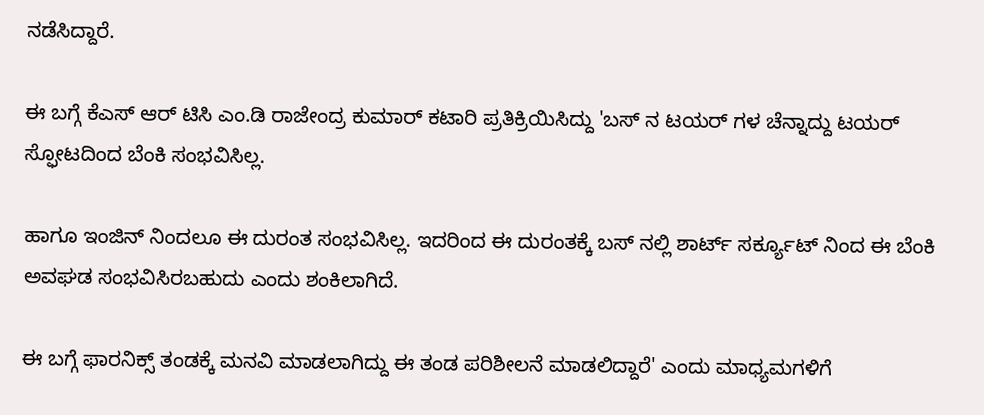ನಡೆಸಿದ್ದಾರೆ.

ಈ ಬಗ್ಗೆ ಕೆಎಸ್ ಆರ್ ಟಿಸಿ ಎಂ.ಡಿ ರಾಜೇಂದ್ರ ಕುಮಾರ್ ಕಟಾರಿ ಪ್ರತಿಕ್ರಿಯಿಸಿದ್ದು 'ಬಸ್ ನ ಟಯರ್ ಗಳ ಚೆನ್ನಾದ್ದು ಟಯರ್ ಸ್ಫೋಟದಿಂದ ಬೆಂಕಿ ಸಂಭವಿಸಿಲ್ಲ.

ಹಾಗೂ ಇಂಜಿನ್ ನಿಂದಲೂ ಈ ದುರಂತ ಸಂಭವಿಸಿಲ್ಲ. ಇದರಿಂದ ಈ ದುರಂತಕ್ಕೆ ಬಸ್ ನಲ್ಲಿ ಶಾರ್ಟ್ ಸರ್ಕ್ಯೂಟ್ ನಿಂದ ಈ ಬೆಂಕಿ ಅವಘಡ ಸಂಭವಿಸಿರಬಹುದು ಎಂದು ಶಂಕಿಲಾಗಿದೆ.

ಈ ಬಗ್ಗೆ ಫಾರನಿಕ್ಸ್ ತಂಡಕ್ಕೆ ಮನವಿ ಮಾಡಲಾಗಿದ್ದು ಈ ತಂಡ ಪರಿಶೀಲನೆ ಮಾಡಲಿದ್ದಾರೆ' ಎಂದು ಮಾಧ್ಯಮಗಳಿಗೆ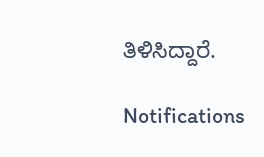ತಿಳಿಸಿದ್ದಾರೆ.

Notifications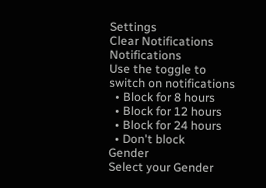Settings
Clear Notifications
Notifications
Use the toggle to switch on notifications
  • Block for 8 hours
  • Block for 12 hours
  • Block for 24 hours
  • Don't block
Gender
Select your Gender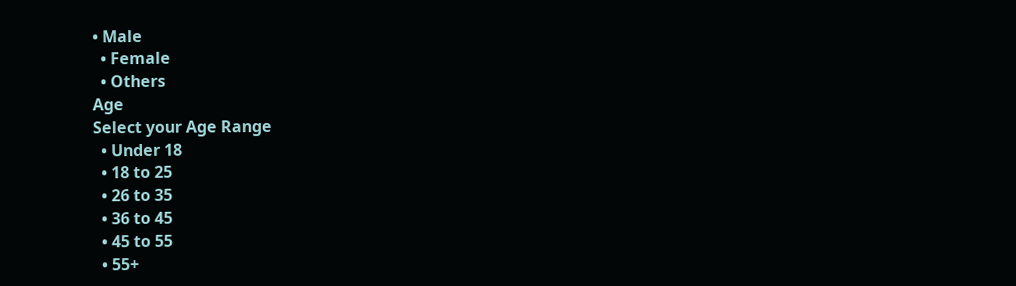• Male
  • Female
  • Others
Age
Select your Age Range
  • Under 18
  • 18 to 25
  • 26 to 35
  • 36 to 45
  • 45 to 55
  • 55+